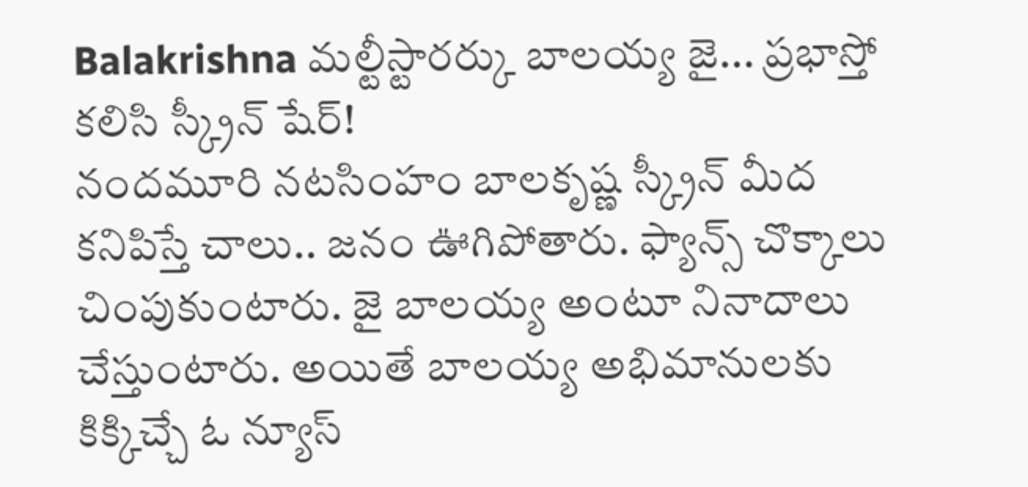Balakrishna మల్టీస్టారర్కు బాలయ్య జై... ప్రభాస్తో కలిసి స్క్రీన్ షేర్!
నందమూరి నటసింహం బాలకృష్ణ స్క్రీన్ మీద కనిపిస్తే చాలు.. జనం ఊగిపోతారు. ఫ్యాన్స్ చొక్కాలు చింపుకుంటారు. జై బాలయ్య అంటూ నినాదాలు చేస్తుంటారు. అయితే బాలయ్య అభిమానులకు కిక్కిచ్చే ఓ న్యూస్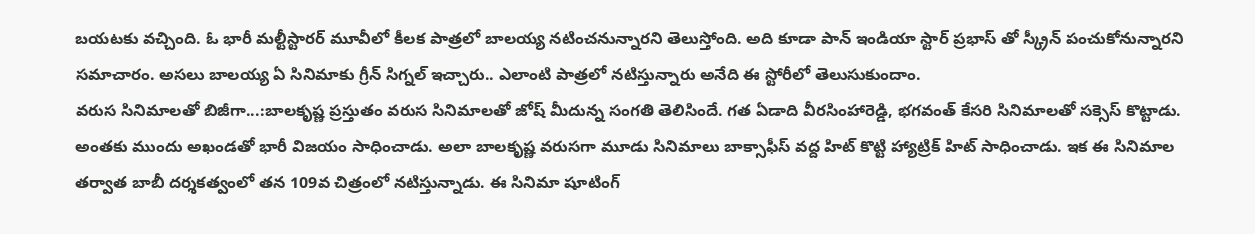బయటకు వచ్చింది. ఓ భారీ మల్టీస్టారర్ మూవీలో కీలక పాత్రలో బాలయ్య నటించనున్నారని తెలుస్తోంది. అది కూడా పాన్ ఇండియా స్టార్ ప్రభాస్ తో స్క్రీన్ పంచుకోనున్నారని సమాచారం. అసలు బాలయ్య ఏ సినిమాకు గ్రీన్ సిగ్నల్ ఇచ్చారు.. ఎలాంటి పాత్రలో నటిస్తున్నారు అనేది ఈ స్టోరీలో తెలుసుకుందాం.
వరుస సినిమాలతో బిజీగా...:బాలకృష్ణ ప్రస్తుతం వరుస సినిమాలతో జోష్ మీదున్న సంగతి తెలిసిందే. గత ఏడాది వీరసింహారెడ్డి, భగవంత్ కేసరి సినిమాలతో సక్సెస్ కొట్టాడు. అంతకు ముందు అఖండతో భారీ విజయం సాధించాడు. అలా బాలకృష్ణ వరుసగా మూడు సినిమాలు బాక్సాఫీస్ వద్ద హిట్ కొట్టి హ్యాట్రిక్ హిట్ సాధించాడు. ఇక ఈ సినిమాల తర్వాత బాబీ దర్శకత్వంలో తన 109వ చిత్రంలో నటిస్తున్నాడు. ఈ సినిమా షూటింగ్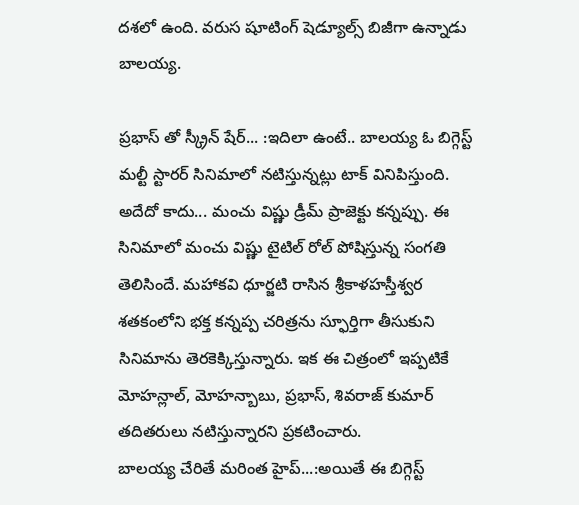దశలో ఉంది. వరుస షూటింగ్ షెడ్యూల్స్ బిజీగా ఉన్నాడు బాలయ్య.

ప్రభాస్ తో స్క్రీన్ షేర్... :ఇదిలా ఉంటే.. బాలయ్య ఓ బిగ్గెస్ట్ మల్టీ స్టారర్ సినిమాలో నటిస్తున్నట్లు టాక్ వినిపిస్తుంది. అదేదో కాదు... మంచు విష్ణు డ్రీమ్ ప్రాజెక్టు కన్నప్పు. ఈ సినిమాలో మంచు విష్ణు టైటిల్ రోల్ పోషిస్తున్న సంగతి తెలిసిందే. మహాకవి ధూర్జటి రాసిన శ్రీకాళహస్తీశ్వర శతకంలోని భక్త కన్నప్ప చరిత్రను స్ఫూర్తిగా తీసుకుని సినిమాను తెరకెక్కిస్తున్నారు. ఇక ఈ చిత్రంలో ఇప్పటికే మోహన్లాల్, మోహన్బాబు, ప్రభాస్, శివరాజ్ కుమార్ తదితరులు నటిస్తున్నారని ప్రకటించారు.
బాలయ్య చేరితే మరింత హైప్...:అయితే ఈ బిగ్గెస్ట్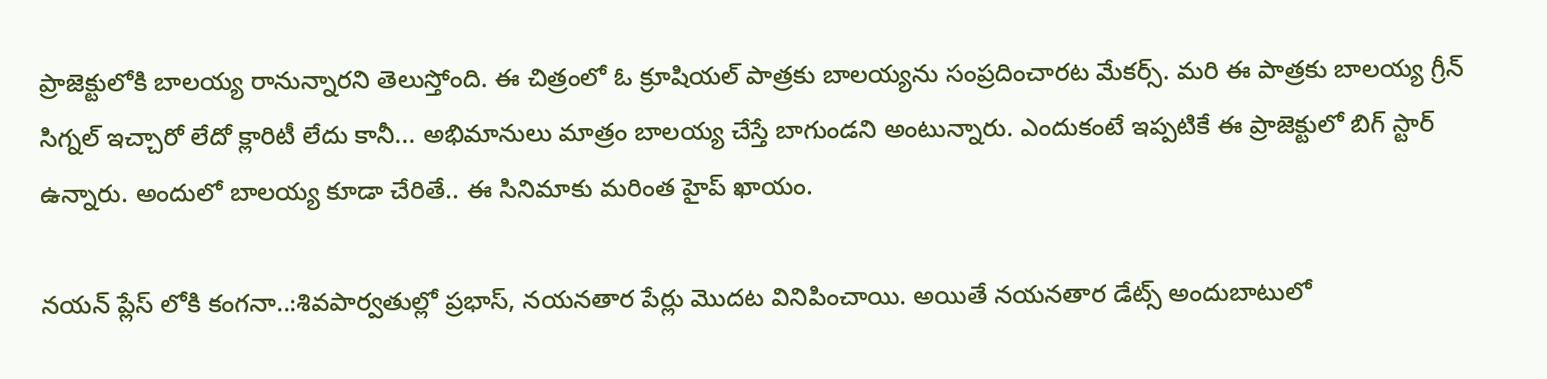ప్రాజెక్టులోకి బాలయ్య రానున్నారని తెలుస్తోంది. ఈ చిత్రంలో ఓ క్రూషియల్ పాత్రకు బాలయ్యను సంప్రదించారట మేకర్స్. మరి ఈ పాత్రకు బాలయ్య గ్రీన్ సిగ్నల్ ఇచ్చారో లేదో క్లారిటీ లేదు కానీ... అభిమానులు మాత్రం బాలయ్య చేస్తే బాగుండని అంటున్నారు. ఎందుకంటే ఇప్పటికే ఈ ప్రాజెక్టులో బిగ్ స్టార్ ఉన్నారు. అందులో బాలయ్య కూడా చేరితే.. ఈ సినిమాకు మరింత హైప్ ఖాయం.

నయన్ ప్లేస్ లోకి కంగనా..:శివపార్వతుల్లో ప్రభాస్, నయనతార పేర్లు మొదట వినిపించాయి. అయితే నయనతార డేట్స్ అందుబాటులో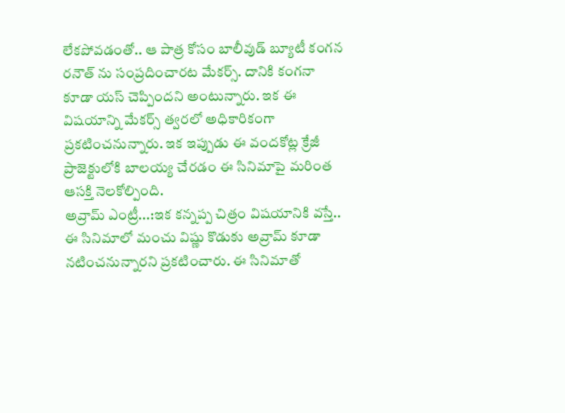లేకపోవడంతో.. ఆ పాత్ర కోసం బాలీవుడ్ బ్యూటీ కంగన రనౌత్ ను సంప్రదించారట మేకర్స్. దానికి కంగనా కూడా యస్ చెప్పిందని అంటున్నారు. ఇక ఈ విషయాన్ని మేకర్స్ త్వరలో అధికారికంగా ప్రకటించనున్నారు. ఇక ఇప్పుడు ఈ వందకోట్ల క్రేజీ ప్రాజెక్టులోకి బాలయ్య చేరడం ఈ సినిమాపై మరింత ఆసక్తి నెలకోల్పింది.
అవ్రామ్ ఎంట్రీ...:ఇక కన్నప్ప చిత్రం విషయానికి వస్తే.. ఈ సినిమాలో మంచు విష్ణు కొడుకు అవ్రామ్ కూడా నటించనున్నారని ప్రకటించారు. ఈ సినిమాతో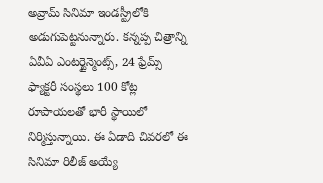అవ్రామ్ సినిమా ఇండస్ట్రీలోకి అడుగుపెట్టనున్నారు. కన్నప్ప చిత్రాన్ని ఏవీఏ ఎంటర్టైన్మెంట్స్, 24 ఫ్రేమ్స్ ఫ్యాక్టరీ సంస్థలు 100 కోట్ల రూపాయలతో భారీ స్థాయిలో నిర్మిస్తున్నాయి. ఈ ఏడాది చివరలో ఈ సినిమా రిలీజ్ అయ్యే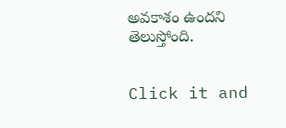అవకాశం ఉందని తెలుస్తోంది.


Click it and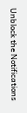Unblock the Notifications